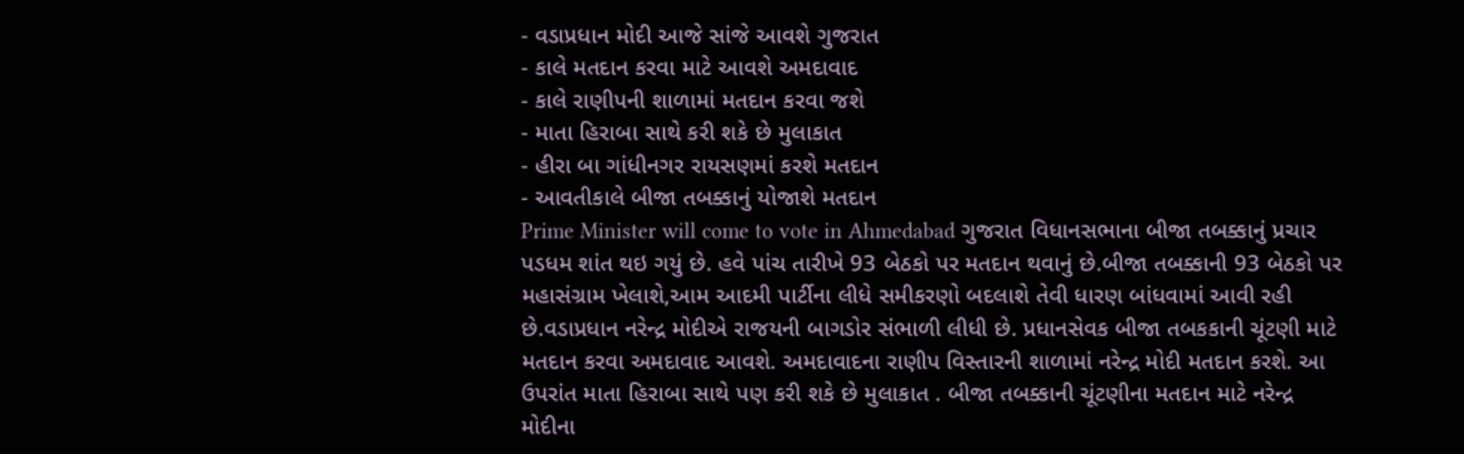- વડાપ્રધાન મોદી આજે સાંજે આવશે ગુજરાત
- કાલે મતદાન કરવા માટે આવશે અમદાવાદ
- કાલે રાણીપની શાળામાં મતદાન કરવા જશે
- માતા હિરાબા સાથે કરી શકે છે મુલાકાત
- હીરા બા ગાંધીનગર રાયસણમાં કરશે મતદાન
- આવતીકાલે બીજા તબક્કાનું યોજાશે મતદાન
Prime Minister will come to vote in Ahmedabad ગુજરાત વિધાનસભાના બીજા તબક્કાનું પ્રચાર પડધમ શાંત થઇ ગયું છે. હવે પાંચ તારીખે 93 બેઠકો પર મતદાન થવાનું છે.બીજા તબક્કાની 93 બેઠકો પર મહાસંગ્રામ ખેલાશે,આમ આદમી પાર્ટીના લીધે સમીકરણો બદલાશે તેવી ધારણ બાંધવામાં આવી રહી છે.વડાપ્રધાન નરેન્દ્ર મોદીએ રાજયની બાગડોર સંભાળી લીધી છે. પ્રધાનસેવક બીજા તબકકાની ચૂંટણી માટે મતદાન કરવા અમદાવાદ આવશે. અમદાવાદના રાણીપ વિસ્તારની શાળામાં નરેન્દ્ર મોદી મતદાન કરશે. આ ઉપરાંત માતા હિરાબા સાથે પણ કરી શકે છે મુલાકાત . બીજા તબક્કાની ચૂંટણીના મતદાન માટે નરેન્દ્ર મોદીના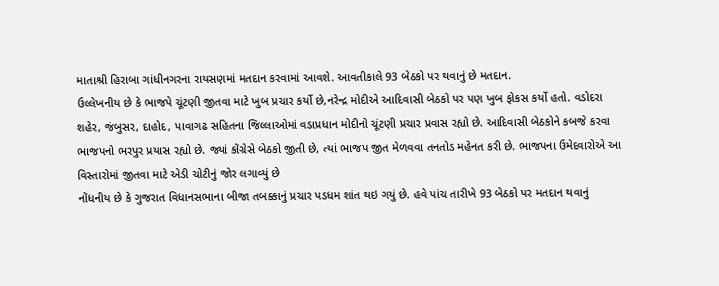માતાશ્રી હિરાબા ગાંધીનગરના રાયસણમાં મતદાન કરવામાં આવશે. આવતીકાલે 93 બેઠકો પર થવાનું છે મતદાન.
ઉલ્લેખનીય છે કે ભાજપે ચૂંટણી જીતવા માટે ખુબ પ્રચાર કર્યો છે,નરેન્દ્ર મોદીએ આદિવાસી બેઠકો પર પણ ખુબ ફોકસ કર્યો હતો. વડોદરા શહેર, જંબુસર, દાહોદ, પાવાગઢ સહિતના જિલ્લાઓમાં વડાપ્રધાન મોદીનો ચૂંટણી પ્રચાર પ્રવાસ રહ્યો છે. આદિવાસી બેઠકોને કબજે કરવા ભાજપનો ભરપુર પ્રયાસ રહ્યો છે. જ્યાં કોંગ્રેસે બેઠકો જીતી છે, ત્યાં ભાજપ જીત મેળવવા તનતોડ મહેનત કરી છે. ભાજપના ઉમેદવારોએ આ વિસ્તારોમાં જીતવા માટે એડી ચોટીનું જોર લગાવ્યું છે
નોંધનીય છે કે ગુજરાત વિધાનસભાના બીજા તબક્કાનું પ્રચાર પડધમ શાંત થઇ ગયું છે. હવે પાંચ તારીખે 93 બેઠકો પર મતદાન થવાનું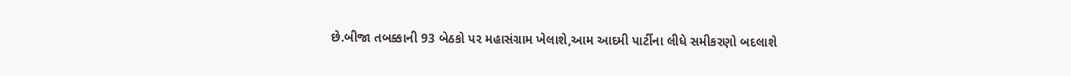છે.બીજા તબક્કાની 93 બેઠકો પર મહાસંગ્રામ ખેલાશે,આમ આદમી પાર્ટીના લીધે સમીકરણો બદલાશે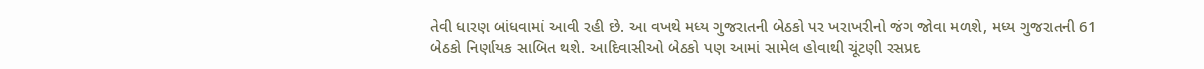તેવી ધારણ બાંધવામાં આવી રહી છે. આ વખથે મધ્ય ગુજરાતની બેઠકો પર ખરાખરીનો જંગ જોવા મળશે, મધ્ય ગુજરાતની 61 બેઠકો નિર્ણાયક સાબિત થશે. આદિવાસીઓ બેઠકો પણ આમાં સામેલ હોવાથી ચૂંટણી રસપ્રદ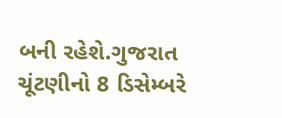બની રહેશે.ગુજરાત ચૂંટણીનો 8 ડિસેમ્બરે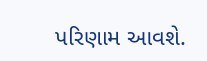પરિણામ આવશે.